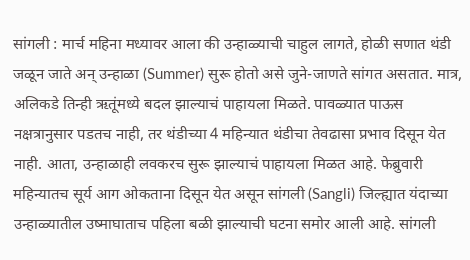सांगली : मार्च महिना मध्यावर आला की उन्हाळ्याची चाहुल लागते, होळी सणात थंडी जळून जाते अन् उन्हाळा (Summer) सुरू होतो असे जुने-जाणते सांगत असतात. मात्र, अलिकडे तिन्ही ऋतूंमध्ये बदल झाल्याचं पाहायला मिळते. पावळ्यात पाऊस नक्षत्रानुसार पडतच नाही, तर थंडीच्या 4 महिन्यात थंडीचा तेवढासा प्रभाव दिसून येत नाही. आता, उन्हाळाही लवकरच सुरू झाल्याचं पाहायला मिळत आहे. फेब्रुवारी महिन्यातच सूर्य आग ओकताना दिसून येत असून सांगली (Sangli) जिल्ह्यात यंदाच्या उन्हाळ्यातील उष्माघाताच पहिला बळी झाल्याची घटना समोर आली आहे. सांगली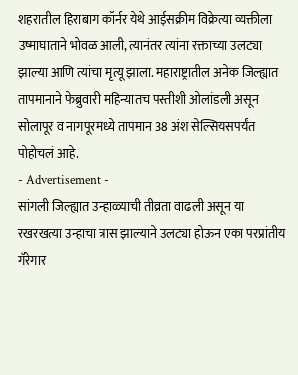शहरातील हिराबाग कॉर्नर येथे आईसक्रीम विक्रेत्या व्यक्तीला उष्माघाताने भोवळ आली, त्यानंतर त्यांना रक्ताच्या उलट्या झाल्या आणि त्यांचा मृत्यू झाला. महाराष्ट्रातील अनेक जिल्ह्यात तापमानाने फेब्रुवारी महिन्यातच पस्तीशी ओलांडली असून सोलापूर व नागपूरमध्ये तापमान 38 अंश सेल्सियसपर्यंत पोहोचलं आहे.
- Advertisement -
सांगली जिल्ह्यात उन्हाळ्याची तीव्रता वाढली असून या रखरखत्या उन्हाचा त्रास झाल्याने उलट्या होऊन एका परप्रांतीय गॅरेगार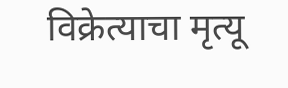विक्रेत्याचा मृत्यू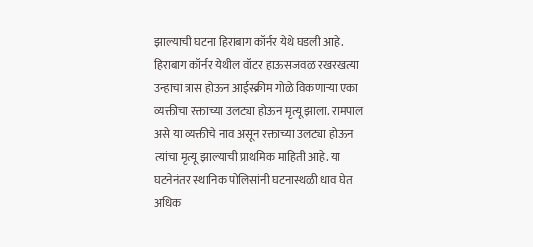झाल्याची घटना हिराबाग कॉर्नर येथे घडली आहे. हिराबाग कॉर्नर येथील वॉटर हाऊसजवळ रखरखत्या उन्हाचा त्रास होऊन आईस्क्रीम गोळे विकणाऱ्या एका व्यक्तीचा रक्ताच्या उलट्या होऊन मृत्यू झाला. रामपाल असे या व्यक्तीचे नाव असून रक्ताच्या उलट्या होऊन त्यांचा मृत्यू झाल्याची प्राथमिक माहिती आहे. या घटनेनंतर स्थानिक पोलिसांनी घटनास्थळी धाव घेत अधिक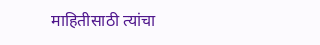माहितीसाठी त्यांचा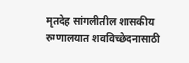मृतदेह सांगलीतील शासकीय रुग्णालयात शवविच्छेदनासाठी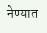नेण्यात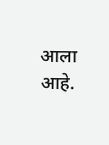आला आहे.